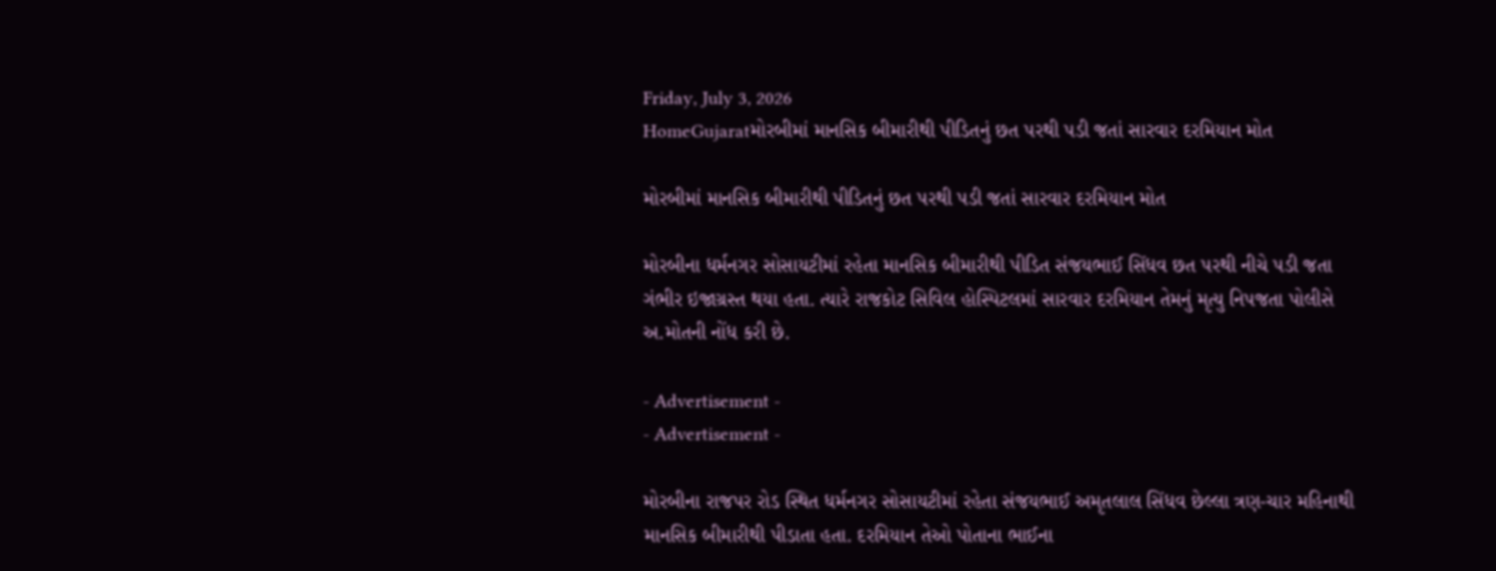Friday, July 3, 2026
HomeGujaratમોરબીમાં માનસિક બીમારીથી પીડિતનું છત પરથી પડી જતાં સારવાર દરમિયાન મોત

મોરબીમાં માનસિક બીમારીથી પીડિતનું છત પરથી પડી જતાં સારવાર દરમિયાન મોત

મોરબીના ધર્મનગર સોસાયટીમાં રહેતા માનસિક બીમારીથી પીડિત સંજયભાઈ સિંધવ છત પરથી નીચે પડી જતા ગંભીર ઇજાગ્રસ્ત થયા હતા. ત્યારે રાજકોટ સિવિલ હોસ્પિટલમાં સારવાર દરમિયાન તેમનું મૃત્યુ નિપજતા પોલીસે અ.મોતની નોંધ કરી છે.

- Advertisement -
- Advertisement -

મોરબીના રાજપર રોડ સ્થિત ધર્મનગર સોસાયટીમાં રહેતા સંજયભાઈ અમૃતલાલ સિંધવ છેલ્લા ત્રણ-ચાર મહિનાથી માનસિક બીમારીથી પીડાતા હતા. દરમિયાન તેઓ પોતાના ભાઈના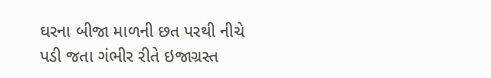ઘરના બીજા માળની છત પરથી નીચે પડી જતા ગંભીર રીતે ઇજાગ્રસ્ત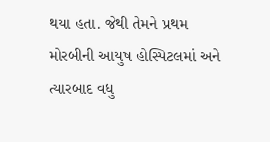થયા હતા. જેથી તેમને પ્રથમ મોરબીની આયુષ હોસ્પિટલમાં અને ત્યારબાદ વધુ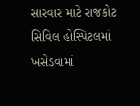સારવાર માટે રાજકોટ સિવિલ હોસ્પિટલમાં ખસેડવામાં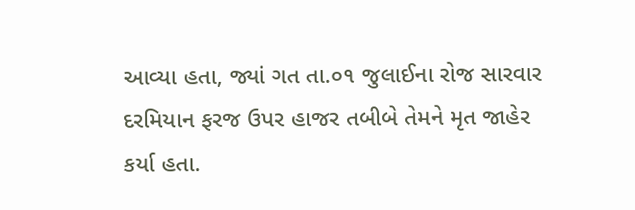આવ્યા હતા, જ્યાં ગત તા.૦૧ જુલાઈના રોજ સારવાર દરમિયાન ફરજ ઉપર હાજર તબીબે તેમને મૃત જાહેર કર્યા હતા.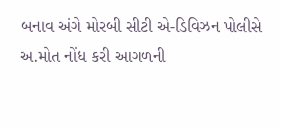બનાવ અંગે મોરબી સીટી એ-ડિવિઝન પોલીસે અ.મોત નોંધ કરી આગળની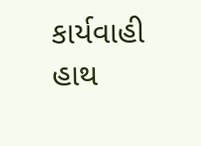કાર્યવાહી હાથ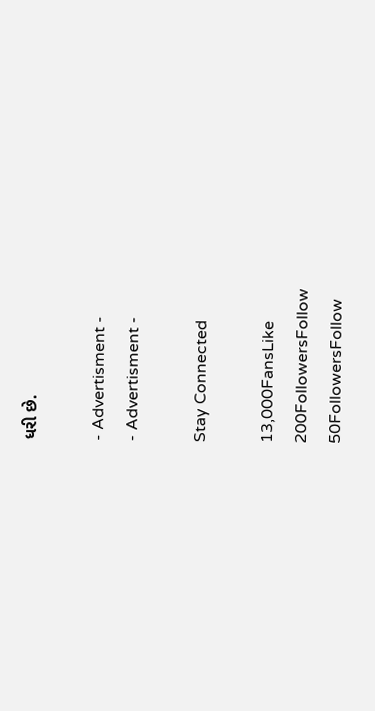ધરી છે.

- Advertisment -
- Advertisment -

Stay Connected

13,000FansLike
200FollowersFollow
50FollowersFollow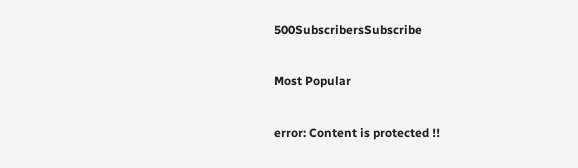500SubscribersSubscribe

Most Popular

error: Content is protected !!